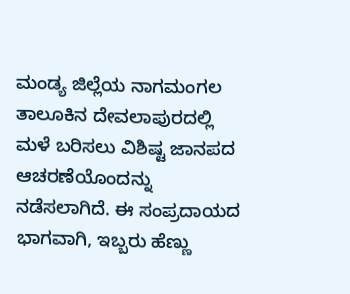ಮಂಡ್ಯ ಜಿಲ್ಲೆಯ ನಾಗಮಂಗಲ ತಾಲೂಕಿನ ದೇವಲಾಪುರದಲ್ಲಿ ಮಳೆ ಬರಿಸಲು ವಿಶಿಷ್ಟ ಜಾನಪದ ಆಚರಣೆಯೊಂದನ್ನು ನಡೆಸಲಾಗಿದೆ. ಈ ಸಂಪ್ರದಾಯದ ಭಾಗವಾಗಿ, ಇಬ್ಬರು ಹೆಣ್ಣು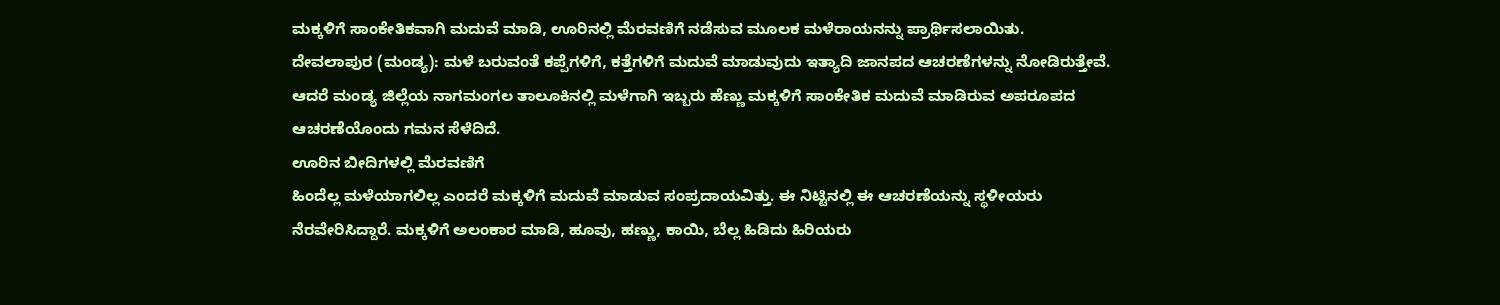ಮಕ್ಕಳಿಗೆ ಸಾಂಕೇತಿಕವಾಗಿ ಮದುವೆ ಮಾಡಿ, ಊರಿನಲ್ಲಿ ಮೆರವಣಿಗೆ ನಡೆಸುವ ಮೂಲಕ ಮಳೆರಾಯನನ್ನು ಪ್ರಾರ್ಥಿಸಲಾಯಿತು.
ದೇವಲಾಪುರ (ಮಂಡ್ಯ): ಮಳೆ ಬರುವಂತೆ ಕಪ್ಪೆಗಳಿಗೆ, ಕತ್ತೆಗಳಿಗೆ ಮದುವೆ ಮಾಡುವುದು ಇತ್ಯಾದಿ ಜಾನಪದ ಆಚರಣೆಗಳನ್ನು ನೋಡಿರುತ್ತೇವೆ. ಆದರೆ ಮಂಡ್ಯ ಜಿಲ್ಲೆಯ ನಾಗಮಂಗಲ ತಾಲೂಕಿನಲ್ಲಿ ಮಳೆಗಾಗಿ ಇಬ್ಬರು ಹೆಣ್ಣು ಮಕ್ಕಳಿಗೆ ಸಾಂಕೇತಿಕ ಮದುವೆ ಮಾಡಿರುವ ಅಪರೂಪದ ಆಚರಣೆಯೊಂದು ಗಮನ ಸೆಳೆದಿದೆ.
ಊರಿನ ಬೀದಿಗಳಲ್ಲಿ ಮೆರವಣಿಗೆ
ಹಿಂದೆಲ್ಲ ಮಳೆಯಾಗಲಿಲ್ಲ ಎಂದರೆ ಮಕ್ಕಳಿಗೆ ಮದುವೆ ಮಾಡುವ ಸಂಪ್ರದಾಯವಿತ್ತು. ಈ ನಿಟ್ಟಿನಲ್ಲಿ ಈ ಆಚರಣೆಯನ್ನು ಸ್ಥಳೀಯರು ನೆರವೇರಿಸಿದ್ದಾರೆ. ಮಕ್ಕಳಿಗೆ ಅಲಂಕಾರ ಮಾಡಿ, ಹೂವು, ಹಣ್ಣು, ಕಾಯಿ, ಬೆಲ್ಲ ಹಿಡಿದು ಹಿರಿಯರು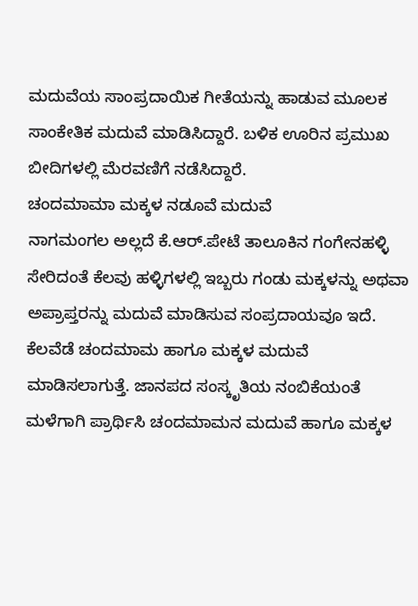ಮದುವೆಯ ಸಾಂಪ್ರದಾಯಿಕ ಗೀತೆಯನ್ನು ಹಾಡುವ ಮೂಲಕ ಸಾಂಕೇತಿಕ ಮದುವೆ ಮಾಡಿಸಿದ್ದಾರೆ. ಬಳಿಕ ಊರಿನ ಪ್ರಮುಖ ಬೀದಿಗಳಲ್ಲಿ ಮೆರವಣಿಗೆ ನಡೆಸಿದ್ದಾರೆ.
ಚಂದಮಾಮಾ ಮಕ್ಕಳ ನಡೂವೆ ಮದುವೆ
ನಾಗಮಂಗಲ ಅಲ್ಲದೆ ಕೆ.ಆರ್.ಪೇಟೆ ತಾಲೂಕಿನ ಗಂಗೇನಹಳ್ಳಿ ಸೇರಿದಂತೆ ಕೆಲವು ಹಳ್ಳಿಗಳಲ್ಲಿ ಇಬ್ಬರು ಗಂಡು ಮಕ್ಕಳನ್ನು ಅಥವಾ ಅಪ್ರಾಪ್ತರನ್ನು ಮದುವೆ ಮಾಡಿಸುವ ಸಂಪ್ರದಾಯವೂ ಇದೆ. ಕೆಲವೆಡೆ ಚಂದಮಾಮ ಹಾಗೂ ಮಕ್ಕಳ ಮದುವೆ ಮಾಡಿಸಲಾಗುತ್ತೆ. ಜಾನಪದ ಸಂಸ್ಕೃತಿಯ ನಂಬಿಕೆಯಂತೆ ಮಳೆಗಾಗಿ ಪ್ರಾರ್ಥಿಸಿ ಚಂದಮಾಮನ ಮದುವೆ ಹಾಗೂ ಮಕ್ಕಳ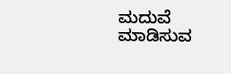ಮದುವೆ ಮಾಡಿಸುವ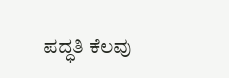ಪದ್ಧತಿ ಕೆಲವು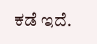ಕಡೆ ಇದೆ.